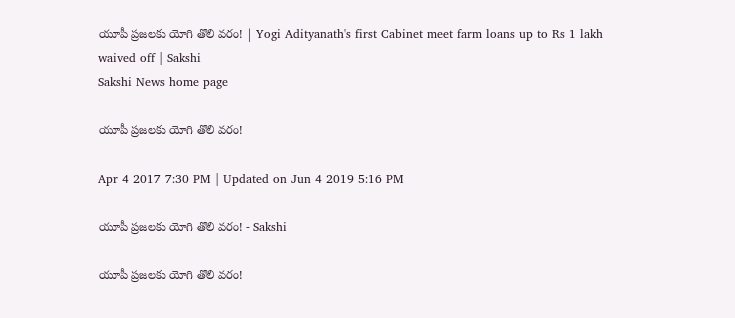యూపీ ప్రజలకు యోగి తొలి వరం! | Yogi Adityanath's first Cabinet meet farm loans up to Rs 1 lakh waived off | Sakshi
Sakshi News home page

యూపీ ప్రజలకు యోగి తొలి వరం!

Apr 4 2017 7:30 PM | Updated on Jun 4 2019 5:16 PM

యూపీ ప్రజలకు యోగి తొలి వరం! - Sakshi

యూపీ ప్రజలకు యోగి తొలి వరం!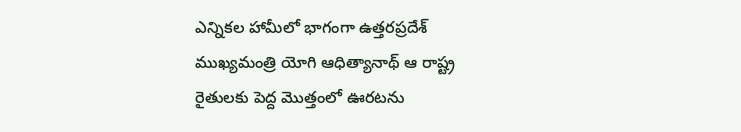ఎన్నికల హామీలో భాగంగా ఉత్తరప్రదేశ్‌ ముఖ్యమంత్రి యోగి ఆధిత్యానాథ్‌ ఆ రాష్ట్ర రైతులకు పెద్ద మొత్తంలో ఊరటను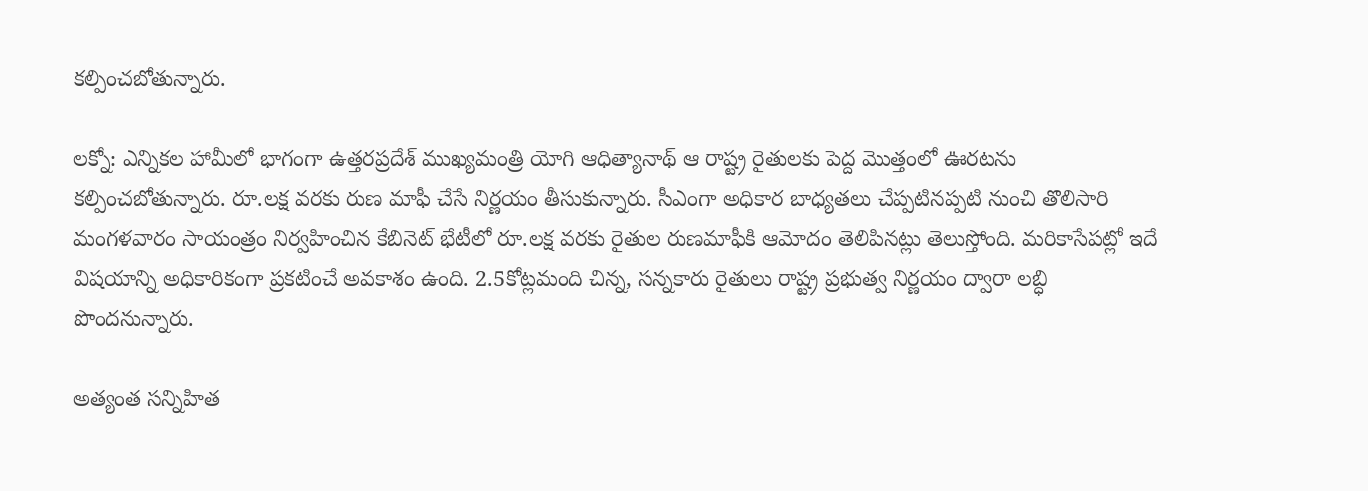కల్పించబోతున్నారు.

లక్నో: ఎన్నికల హామీలో భాగంగా ఉత్తరప్రదేశ్‌ ముఖ్యమంత్రి యోగి ఆధిత్యానాథ్‌ ఆ రాష్ట్ర రైతులకు పెద్ద మొత్తంలో ఊరటను కల్పించబోతున్నారు. రూ.లక్ష వరకు రుణ మాఫీ చేసే నిర్ణయం తీసుకున్నారు. సీఎంగా అధికార బాధ్యతలు చేప్పటినప్పటి నుంచి తొలిసారి మంగళవారం సాయంత్రం నిర్వహించిన కేబినెట్‌ భేటీలో రూ.లక్ష వరకు రైతుల రుణమాఫీకి ఆమోదం తెలిపినట్లు తెలుస్తోంది. మరికాసేపట్లో ఇదే విషయాన్ని అధికారికంగా ప్రకటించే అవకాశం ఉంది. 2.5కోట్లమంది చిన్న, సన్నకారు రైతులు రాష్ట్ర ప్రభుత్వ నిర్ణయం ద్వారా లబ్ధి పొందనున్నారు.

అత్యంత సన్నిహిత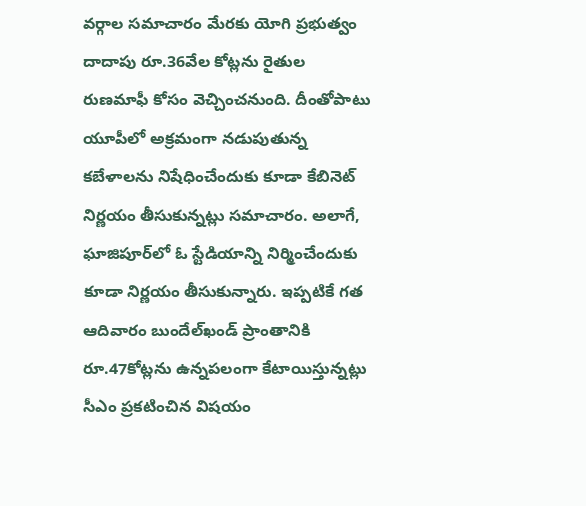వర్గాల సమాచారం మేరకు యోగి ప్రభుత్వం దాదాపు రూ.36వేల కోట్లను రైతుల రుణమాఫీ కోసం వెచ్చించనుంది. దీంతోపాటు యూపీలో అక్రమంగా నడుపుతున్న కబేళాలను నిషేధించేందుకు కూడా కేబినెట్‌ నిర్ణయం తీసుకున్నట్లు సమాచారం. అలాగే, ఘాజిపూర్‌లో ఓ స్టేడియాన్ని నిర్మించేందుకు కూడా నిర్ణయం తీసుకున్నారు. ఇప్పటికే గత ఆదివారం బుందేల్‌ఖండ్‌ ప్రాంతానికి రూ.47కోట్లను ఉన్నపలంగా కేటాయిస్తున్నట్లు సీఎం ప్రకటించిన విషయం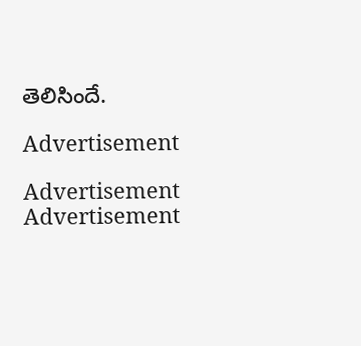తెలిసిందే.

Advertisement

Advertisement
Advertisement